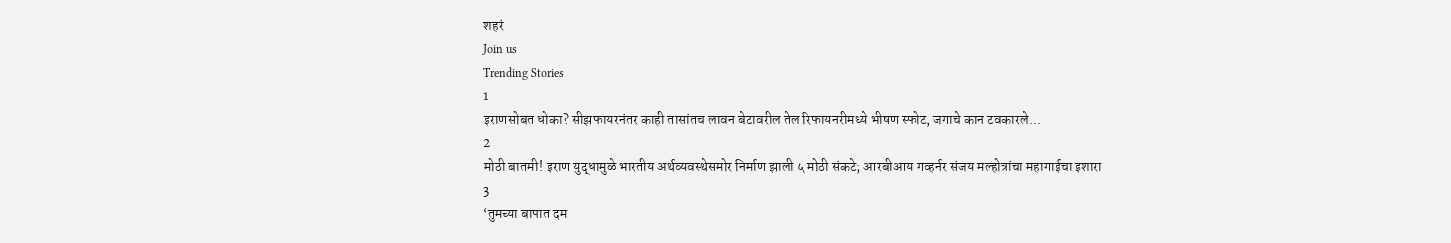शहरं
Join us
Trending Stories
1
इराणसोबत धोका? सीझफायरनंतर काही तासांतच लावन बेटावरील तेल रिफायनरीमध्ये भीषण स्फोट, जगाचे कान टवकारले...
2
मोठी बातमी! इराण युद्धामुळे भारतीय अर्थव्यवस्थेसमोर निर्माण झाली ५ मोठी संकटे; आरबीआय गव्हर्नर संजय मल्होत्रांचा महागाईचा इशारा
3
‘तुमच्या बापात दम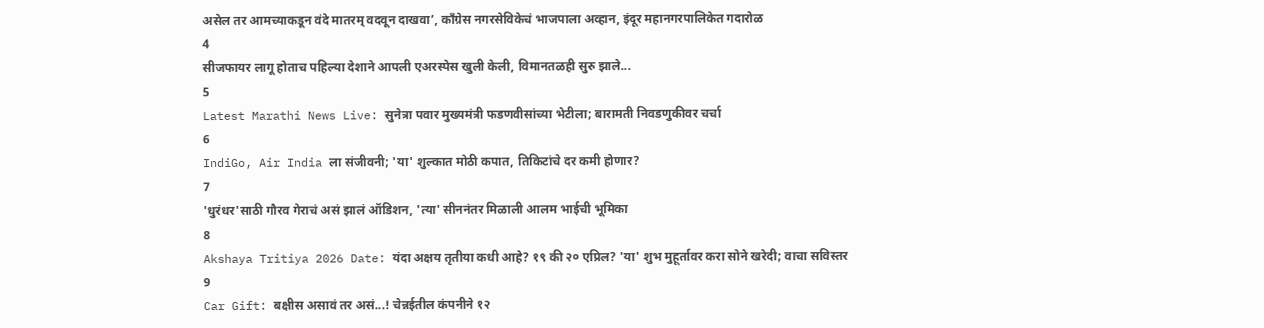असेल तर आमच्याकडून वंदे मातरम् वदवून दाखवा’, काँग्रेस नगरसेविकेचं भाजपाला अव्हान, इंदूर महानगरपालिकेत गदारोळ
4
सीजफायर लागू होताच पहिल्या देशाने आपली एअरस्पेस खुली केली, विमानतळही सुरु झाले...
5
Latest Marathi News Live: सुनेत्रा पवार मुख्यमंत्री फडणवीसांच्या भेटीला; बारामती निवडणुकीवर चर्चा
6
IndiGo, Air India ला संजीवनी; 'या' शुल्कात मोठी कपात, तिकिटांचे दर कमी होणार?
7
'धुरंधर'साठी गौरव गेराचं असं झालं ऑडिशन, 'त्या' सीननंतर मिळाली आलम भाईची भूमिका
8
Akshaya Tritiya 2026 Date: यंदा अक्षय तृतीया कधी आहे? १९ की २० एप्रिल? 'या' शुभ मुहूर्तावर करा सोने खरेदी; वाचा सविस्तर
9
Car Gift: बक्षीस असावं तर असं...! चेन्नईतील कंपनीने १२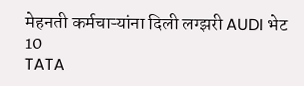मेहनती कर्मचाऱ्यांना दिली लग्झरी AUDI भेट
10
TATA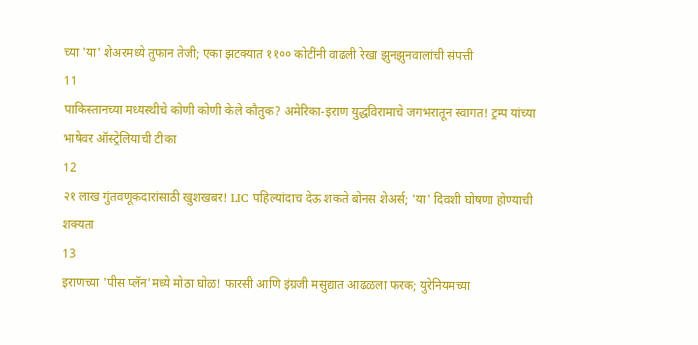च्या 'या' शेअरमध्ये तुफान तेजी; एका झटक्यात ११०० कोटींनी वाढली रेखा झुनझुनवालांची संपत्ती
11
पाकिस्तानच्या मध्यस्थीचे कोणी कोणी केले कौतुक? अमेरिका-इराण युद्धविरामाचे जगभरातून स्वागत! ट्रम्प यांच्या भाषेवर ऑस्ट्रेलियाची टीका
12
२१ लाख गुंतवणूकदारांसाठी खुशखबर! LIC पहिल्यांदाच देऊ शकते बोनस शेअर्स; 'या' दिवशी घोषणा होण्याची शक्यता
13
इराणच्या 'पीस प्लॅन'मध्ये मोठा घोळ! फारसी आणि इंग्रजी मसुद्यात आढळला फरक; युरेनियमच्या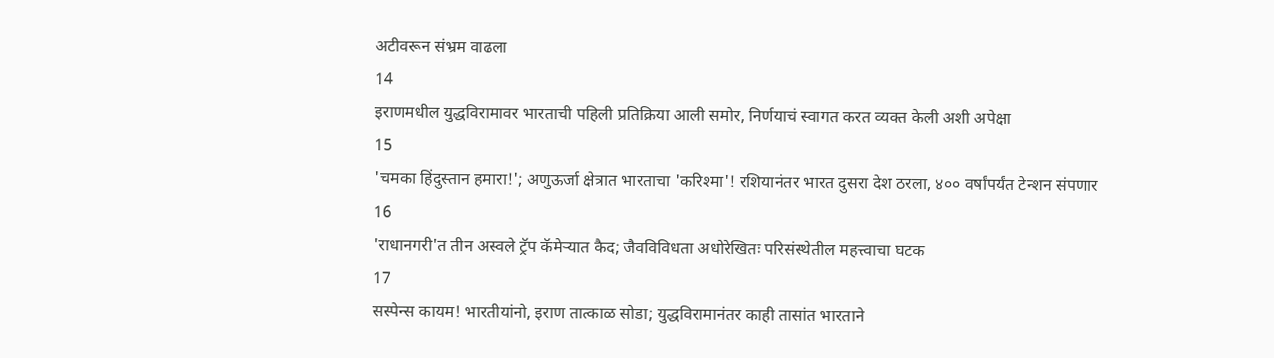अटीवरून संभ्रम वाढला
14
इराणमधील युद्धविरामावर भारताची पहिली प्रतिक्रिया आली समोर, निर्णयाचं स्वागत करत व्यक्त केली अशी अपेक्षा
15
'चमका हिंदुस्तान हमारा!'; अणुऊर्जा क्षेत्रात भारताचा 'करिश्मा'! रशियानंतर भारत दुसरा देश ठरला, ४०० वर्षांपर्यंत टेन्शन संपणार
16
'राधानगरी'त तीन अस्वले ट्रॅप कॅमेऱ्यात कैद; जैवविविधता अधोरेखितः परिसंस्थेतील महत्त्वाचा घटक
17
सस्पेन्स कायम! भारतीयांनो, इराण तात्काळ सोडा; युद्धविरामानंतर काही तासांत भारताने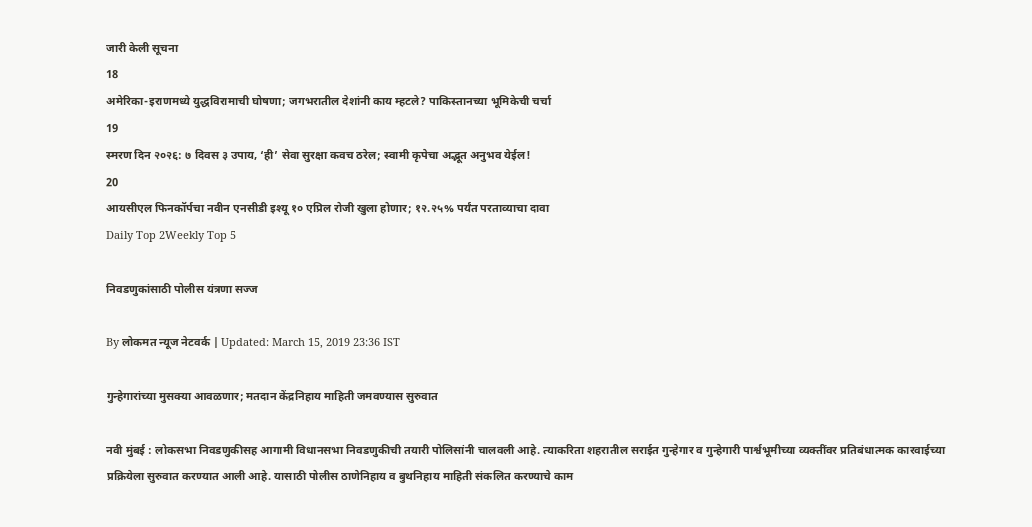जारी केली सूचना
18
अमेरिका-इराणमध्ये युद्धविरामाची घोषणा; जगभरातील देशांनी काय म्हटले? पाकिस्तानच्या भूमिकेची चर्चा
19
स्मरण दिन २०२६: ७ दिवस ३ उपाय, ‘ही’ सेवा सुरक्षा कवच ठरेल; स्वामी कृपेचा अद्भूत अनुभव येईल!
20
आयसीएल फिनकॉर्पचा नवीन एनसीडी इश्यू १० एप्रिल रोजी खुला होणार; १२.२५% पर्यंत परताव्याचा दावा
Daily Top 2Weekly Top 5

निवडणुकांसाठी पोलीस यंत्रणा सज्ज

By लोकमत न्यूज नेटवर्क | Updated: March 15, 2019 23:36 IST

गुन्हेगारांच्या मुसक्या आवळणार; मतदान केंद्रनिहाय माहिती जमवण्यास सुरुवात

नवी मुंबई : लोकसभा निवडणुकीसह आगामी विधानसभा निवडणुकीची तयारी पोलिसांनी चालवली आहे. त्याकरिता शहरातील सराईत गुन्हेगार व गुन्हेगारी पार्श्वभूमीच्या व्यक्तींवर प्रतिबंधात्मक कारवाईच्या प्रक्रियेला सुरुवात करण्यात आली आहे. यासाठी पोलीस ठाणेनिहाय व बुथनिहाय माहिती संकलित करण्याचे काम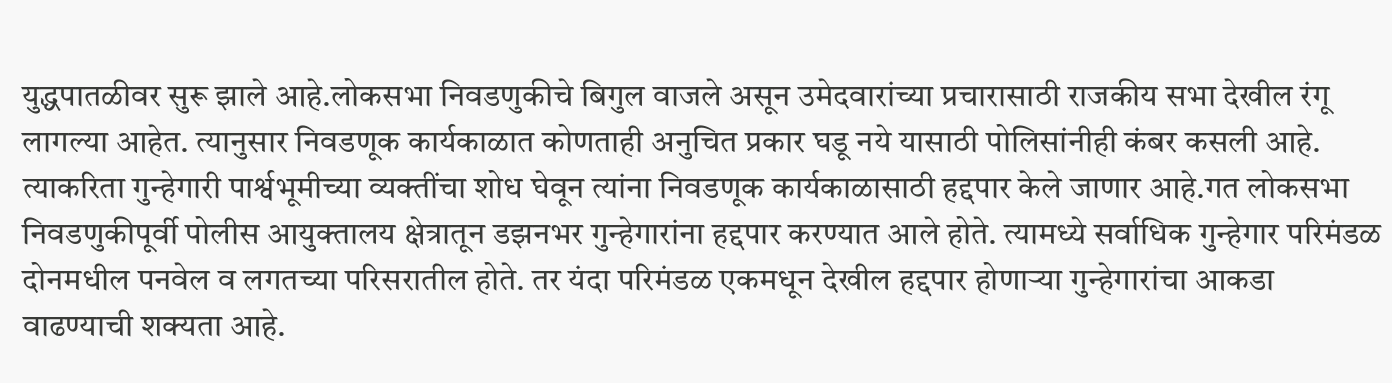युद्धपातळीवर सुरू झाले आहे.लोकसभा निवडणुकीचे बिगुल वाजले असून उमेदवारांच्या प्रचारासाठी राजकीय सभा देखील रंगू लागल्या आहेत. त्यानुसार निवडणूक कार्यकाळात कोणताही अनुचित प्रकार घडू नये यासाठी पोलिसांनीही कंबर कसली आहे. त्याकरिता गुन्हेगारी पार्श्वभूमीच्या व्यक्तींचा शोध घेवून त्यांना निवडणूक कार्यकाळासाठी हद्दपार केले जाणार आहे.गत लोकसभा निवडणुकीपूर्वी पोलीस आयुक्तालय क्षेत्रातून डझनभर गुन्हेगारांना हद्दपार करण्यात आले होते. त्यामध्ये सर्वाधिक गुन्हेगार परिमंडळ दोनमधील पनवेल व लगतच्या परिसरातील होते. तर यंदा परिमंडळ एकमधून देखील हद्दपार होणाऱ्या गुन्हेगारांचा आकडा वाढण्याची शक्यता आहे.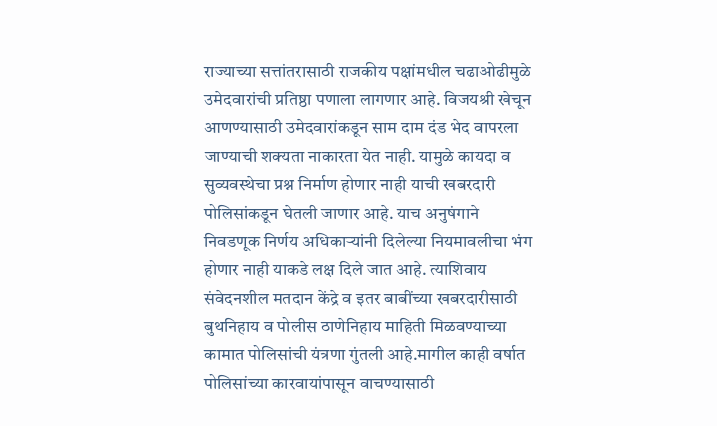राज्याच्या सत्तांतरासाठी राजकीय पक्षांमधील चढाओढीमुळे उमेदवारांची प्रतिष्ठा पणाला लागणार आहे. विजयश्री खेचून आणण्यासाठी उमेदवारांकडून साम दाम दंड भेद वापरला जाण्याची शक्यता नाकारता येत नाही. यामुळे कायदा व सुव्यवस्थेचा प्रश्न निर्माण होणार नाही याची खबरदारी पोलिसांकडून घेतली जाणार आहे. याच अनुषंगाने निवडणूक निर्णय अधिकाऱ्यांनी दिलेल्या नियमावलीचा भंग होणार नाही याकडे लक्ष दिले जात आहे. त्याशिवाय संवेदनशील मतदान केंद्रे व इतर बाबींच्या खबरदारीसाठी बुथनिहाय व पोलीस ठाणेनिहाय माहिती मिळवण्याच्या कामात पोलिसांची यंत्रणा गुंतली आहे.मागील काही वर्षात पोलिसांच्या कारवायांपासून वाचण्यासाठी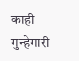काही गुन्हेगारी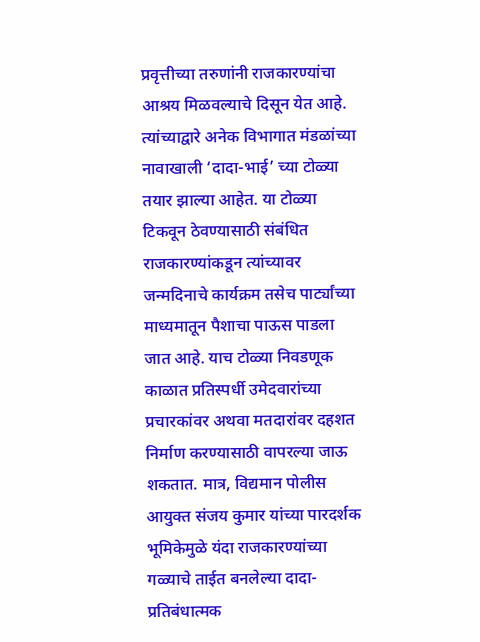प्रवृत्तीच्या तरुणांनी राजकारण्यांचा आश्रय मिळवल्याचे दिसून येत आहे. त्यांच्याद्वारे अनेक विभागात मंडळांच्या नावाखाली ‘दादा-भाई’ च्या टोळ्या तयार झाल्या आहेत. या टोळ्या टिकवून ठेवण्यासाठी संबंधित राजकारण्यांकडून त्यांच्यावर जन्मदिनाचे कार्यक्रम तसेच पार्ट्यांच्या माध्यमातून पैशाचा पाऊस पाडला जात आहे. याच टोळ्या निवडणूक काळात प्रतिस्पर्धी उमेदवारांच्या प्रचारकांवर अथवा मतदारांवर दहशत निर्माण करण्यासाठी वापरल्या जाऊ शकतात. मात्र, विद्यमान पोलीस आयुक्त संजय कुमार यांच्या पारदर्शक भूमिकेमुळे यंदा राजकारण्यांच्या गळ्याचे ताईत बनलेल्या दादा- प्रतिबंधात्मक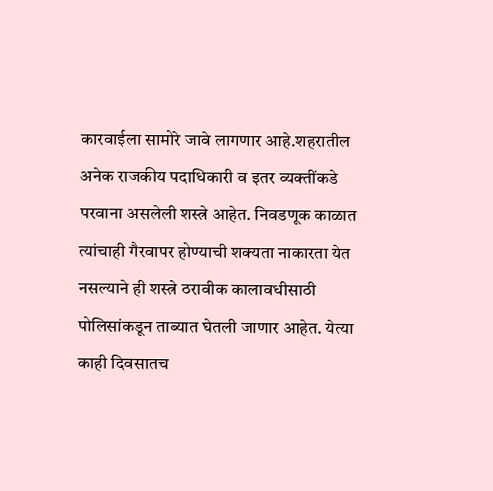कारवाईला सामोरे जावे लागणार आहे.शहरातील अनेक राजकीय पदाधिकारी व इतर व्यक्तींकडे परवाना असलेली शस्त्रे आहेत. निवडणूक काळात त्यांचाही गैरवापर होण्याची शक्यता नाकारता येत नसल्याने ही शस्त्रे ठरावीक कालावधीसाठी पोलिसांकडून ताब्यात घेतली जाणार आहेत. येत्या काही दिवसातच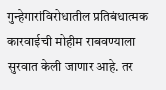गुन्हेगारांविरोधातील प्रतिबंधात्मक कारवाईची मोहीम राबवण्याला सुरवात केली जाणार आहे. तर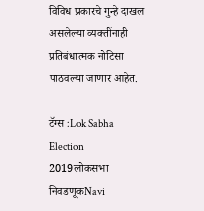विविध प्रकारचे गुन्हे दाखल असलेल्या व्यक्तींनाही प्रतिबंधात्मक नोटिसा पाठवल्या जाणार आहेत.

टॅग्स :Lok Sabha Election 2019लोकसभा निवडणूकNavi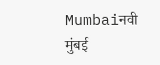Mumbaiनवी मुंबई